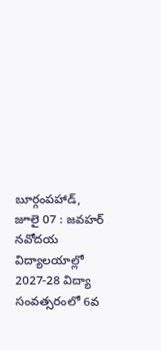బూర్గంపహాడ్, జూలై 07 : జవహర్ నవోదయ విద్యాలయాల్లో 2027-28 విద్యా సంవత్సరంలో 6వ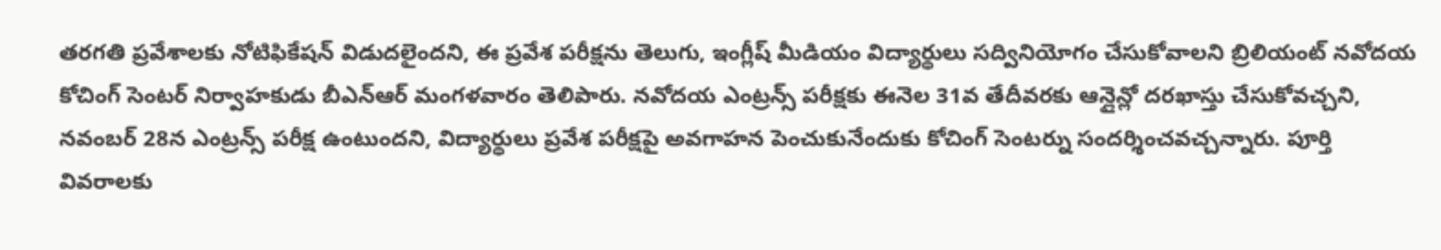తరగతి ప్రవేశాలకు నోటిఫికేషన్ విడుదలైందని, ఈ ప్రవేశ పరీక్షను తెలుగు, ఇంగ్లీష్ మీడియం విద్యార్థులు సద్వినియోగం చేసుకోవాలని బ్రిలియంట్ నవోదయ కోచింగ్ సెంటర్ నిర్వాహకుడు బీఎన్ఆర్ మంగళవారం తెలిపారు. నవోదయ ఎంట్రన్స్ పరీక్షకు ఈనెల 31వ తేదీవరకు ఆన్లైన్లో దరఖాస్తు చేసుకోవచ్చని, నవంబర్ 28న ఎంట్రన్స్ పరీక్ష ఉంటుందని, విద్యార్థులు ప్రవేశ పరీక్షపై అవగాహన పెంచుకునేందుకు కోచింగ్ సెంటర్ను సందర్శించవచ్చన్నారు. పూర్తి వివరాలకు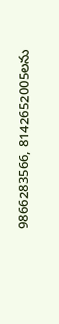9866283566, 8142652005లను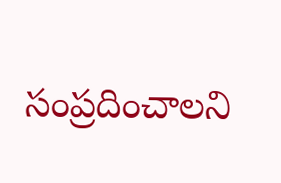సంప్రదించాలని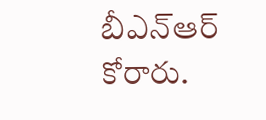బీఎన్ఆర్ కోరారు.